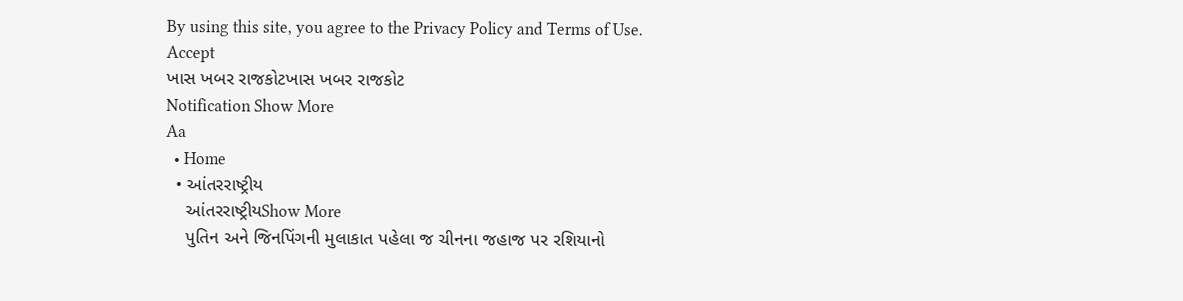By using this site, you agree to the Privacy Policy and Terms of Use.
Accept
ખાસ ખબર રાજકોટખાસ ખબર રાજકોટ
Notification Show More
Aa
  • Home
  • આંતરરાષ્ટ્રીય
    આંતરરાષ્ટ્રીયShow More
    પુતિન અને જિનપિંગની મુલાકાત પહેલા જ ચીનના જહાજ પર રશિયાનો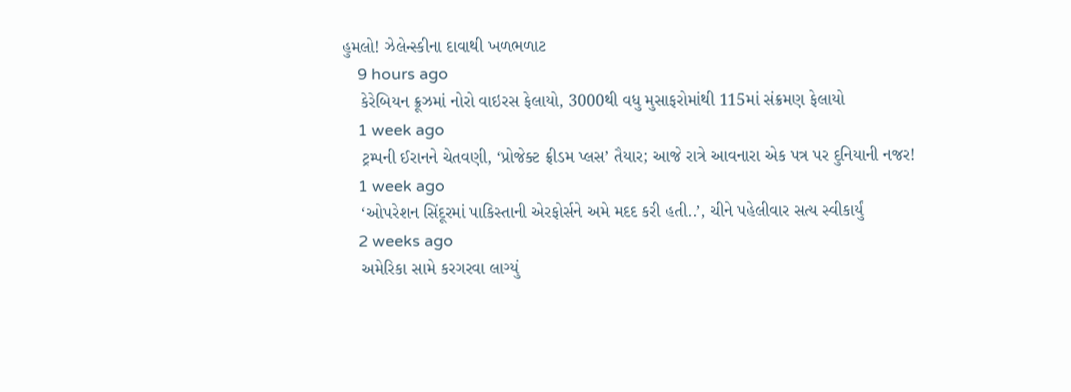હુમલો! ઝેલેન્સ્કીના દાવાથી ખળભળાટ
    9 hours ago
    કેરેબિયન ક્રૂઝમાં નોરો વાઇરસ ફેલાયો, 3000થી વધુ મુસાફરોમાંથી 115માં સંક્રમણ ફેલાયો
    1 week ago
    ટ્રમ્પની ઈરાનને ચેતવણી, ‘પ્રોજેક્ટ ફ્રીડમ પ્લસ’ તૈયાર; આજે રાત્રે આવનારા એક પત્ર પર દુનિયાની નજર!
    1 week ago
    ‘ઓપરેશન સિંદૂરમાં પાકિસ્તાની એરફોર્સને અમે મદદ કરી હતી..’, ચીને પહેલીવાર સત્ય સ્વીકાર્યું
    2 weeks ago
    અમેરિકા સામે કરગરવા લાગ્યું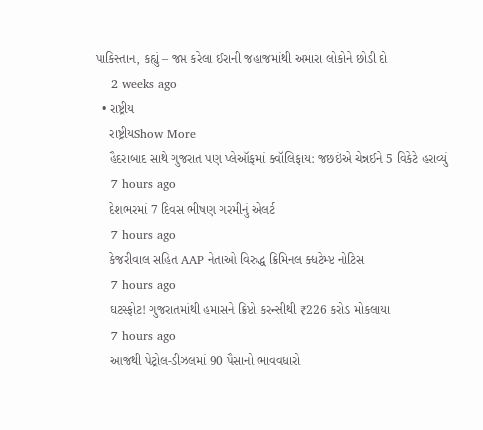પાકિસ્તાન, કહ્યું – જપ્ત કરેલા ઈરાની જહાજમાંથી અમારા લોકોને છોડી દો
    2 weeks ago
  • રાષ્ટ્રીય
    રાષ્ટ્રીયShow More
    હૈદરાબાદ સાથે ગુજરાત પણ પ્લેઑફમાં ક્વૉલિફાય: જછઇંએ ચેન્નઈને 5 વિકેટે હરાવ્યું
    7 hours ago
    દેશભરમાં 7 દિવસ ભીષણ ગરમીનું એલર્ટ
    7 hours ago
    કેજરીવાલ સહિત AAP નેતાઓ વિરુદ્ધ ક્રિમિનલ ક્ધટેમ્પ્ટ નોટિસ
    7 hours ago
    ઘટસ્ફોટ! ગુજરાતમાંથી હમાસને ક્રિપ્ટો કરન્સીથી ₹226 કરોડ મોકલાયા
    7 hours ago
    આજથી પેટ્રોલ-ડીઝલમાં 90 પૈસાનો ભાવવધારો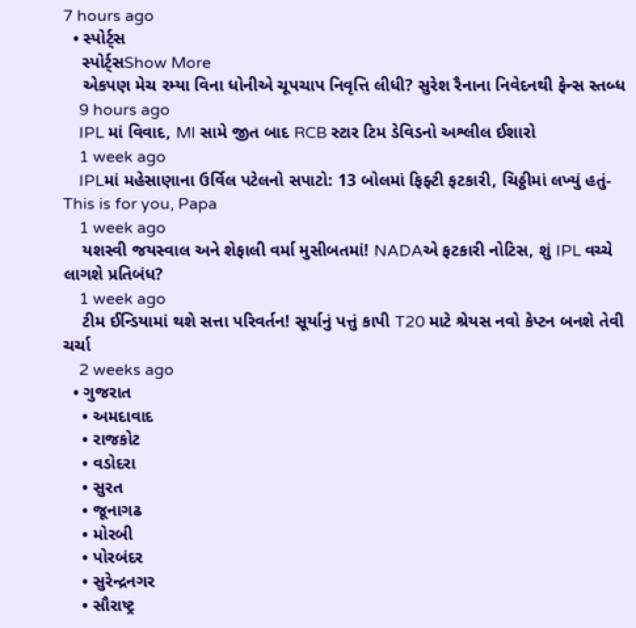7 hours ago
  • સ્પોર્ટ્સ
    સ્પોર્ટ્સShow More
    એકપણ મેચ રમ્યા વિના ધોનીએ ચૂપચાપ નિવૃત્તિ લીધી? સુરેશ રૈનાના નિવેદનથી ફેન્સ સ્તબ્ધ
    9 hours ago
    IPL માં વિવાદ, MI સામે જીત બાદ RCB સ્ટાર ટિમ ડેવિડનો અશ્લીલ ઈશારો
    1 week ago
    IPLમાં મહેસાણાના ઉર્વિલ પટેલનો સપાટો: 13 બોલમાં ફિફ્ટી ફટકારી, ચિઠ્ઠીમાં લખ્યું હતું- This is for you, Papa
    1 week ago
    યશસ્વી જયસ્વાલ અને શેફાલી વર્મા મુસીબતમાં! NADAએ ફટકારી નોટિસ, શું IPL વચ્ચે લાગશે પ્રતિબંધ?
    1 week ago
    ટીમ ઈન્ડિયામાં થશે સત્તા પરિવર્તન! સૂર્યાનું પત્તું કાપી T20 માટે શ્રેયસ નવો કેપ્ટન બનશે તેવી ચર્ચા
    2 weeks ago
  • ગુજરાત
    • અમદાવાદ
    • રાજકોટ
    • વડોદરા
    • સુરત
    • જૂનાગઢ
    • મોરબી
    • પોરબંદર
    • સુરેન્દ્રનગર
    • સૌરાષ્ટ્ર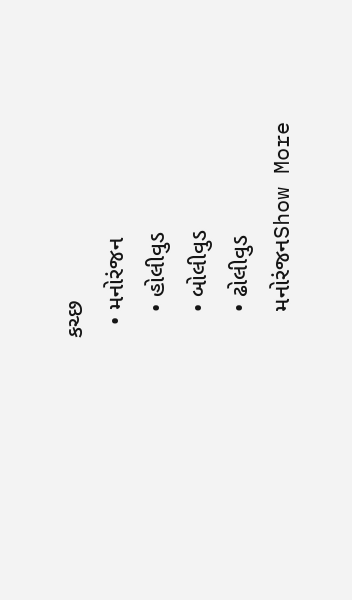કચ્છ
  • મનોરંજન
    • હોલીવુડ
    • બોલીવુડ
    • ઢોલીવુડ
    મનોરંજનShow More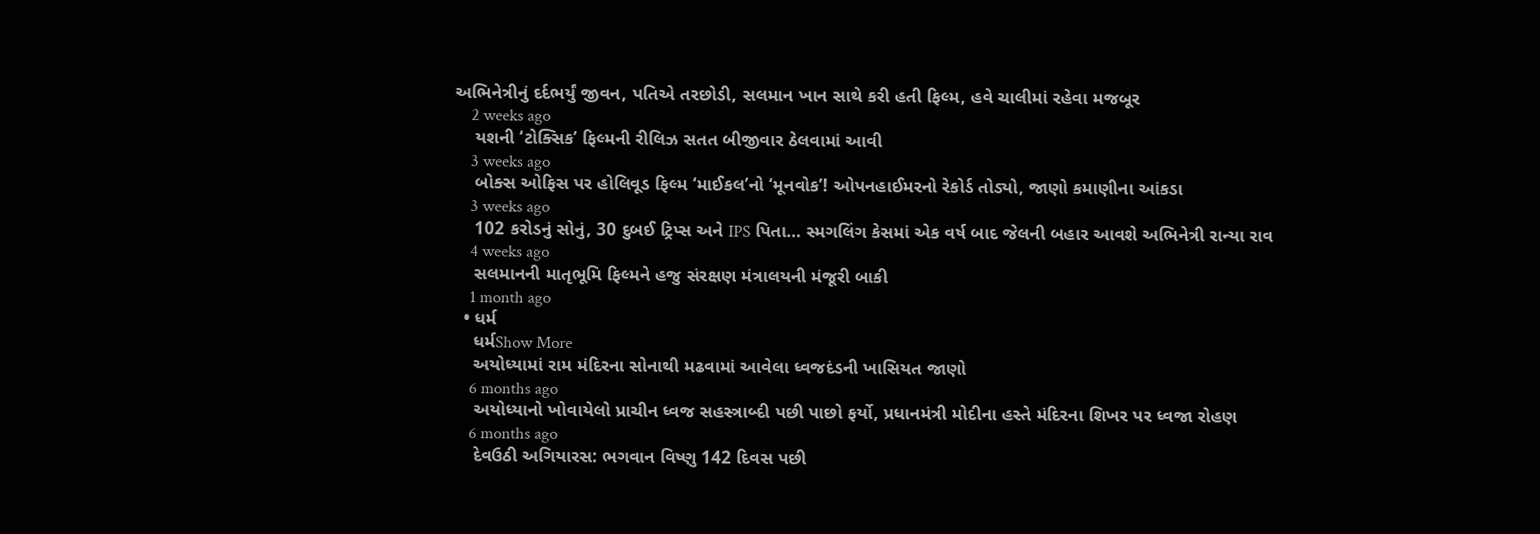અભિનેત્રીનું દર્દભર્યું જીવન, પતિએ તરછોડી, સલમાન ખાન સાથે કરી હતી ફિલ્મ, હવે ચાલીમાં રહેવા મજબૂર
    2 weeks ago
    યશની ‘ટોક્સિક’ ફિલ્મની રીલિઝ સતત બીજીવાર ઠેલવામાં આવી
    3 weeks ago
    બોક્સ ઓફિસ પર હોલિવૂડ ફિલ્મ ‘માઈકલ’નો ‘મૂનવોક’! ઓપનહાઈમરનો રેકોર્ડ તોડ્યો, જાણો કમાણીના આંકડા
    3 weeks ago
    102 કરોડનું સોનું, 30 દુબઈ ટ્રિપ્સ અને IPS પિતા… સ્મગલિંગ કેસમાં એક વર્ષ બાદ જેલની બહાર આવશે અભિનેત્રી રાન્યા રાવ
    4 weeks ago
    સલમાનની માતૃભૂમિ ફિલ્મને હજુ સંરક્ષણ મંત્રાલયની મંજૂરી બાકી
    1 month ago
  • ધર્મ
    ધર્મShow More
    અયોધ્યામાં રામ મંદિરના સોનાથી મઢવામાં આવેલા ધ્વજદંડની ખાસિયત જાણો
    6 months ago
    અયોધ્યાનો ખોવાયેલો પ્રાચીન ધ્વજ સહસ્ત્રાબ્દી પછી પાછો ફર્યો, પ્રધાનમંત્રી મોદીના હસ્તે મંદિરના શિખર પર ધ્વજા રોહણ
    6 months ago
    દેવઉઠી અગિયારસ: ભગવાન વિષ્ણુ 142 દિવસ પછી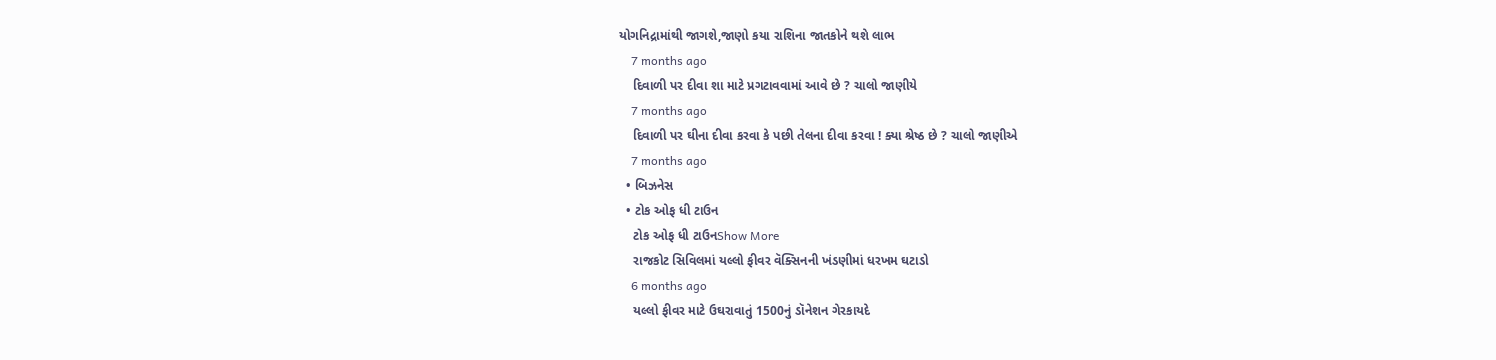યોગનિદ્રામાંથી જાગશે,જાણો કયા રાશિના જાતકોને થશે લાભ
    7 months ago
    દિવાળી પર દીવા શા માટે પ્રગટાવવામાં આવે છે ? ચાલો જાણીયે
    7 months ago
    દિવાળી પર ઘીના દીવા કરવા કે પછી તેલના દીવા કરવા ! ક્યા શ્રેષ્ઠ છે ? ચાલો જાણીએ
    7 months ago
  • બિઝનેસ
  • ટોક ઓફ ધી ટાઉન
    ટોક ઓફ ધી ટાઉનShow More
    રાજકોટ સિવિલમાં યલ્લો ફીવર વૅક્સિનની ખંડણીમાં ધરખમ ઘટાડો
    6 months ago
    યલ્લો ફીવર માટે ઉઘરાવાતું 1500નું ડૉનેશન ગેરકાયદે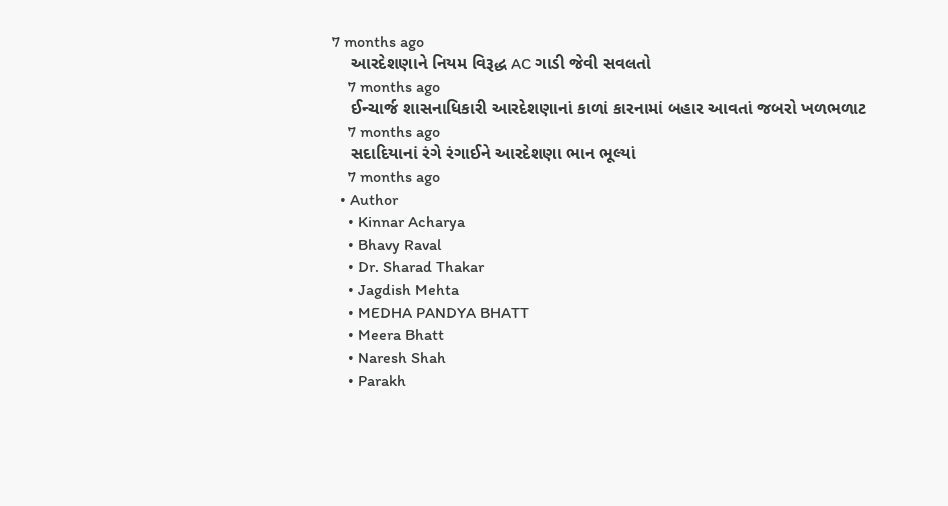7 months ago
    આરદેશણાને નિયમ વિરૂદ્ધ AC ગાડી જેવી સવલતો
    7 months ago
    ઈન્ચાર્જ શાસનાધિકારી આરદેશણાનાં કાળાં કારનામાં બહાર આવતાં જબરો ખળભળાટ
    7 months ago
    સદાદિયાનાં રંગે રંગાઈને આરદેશણા ભાન ભૂલ્યાં
    7 months ago
  • Author
    • Kinnar Acharya
    • Bhavy Raval
    • Dr. Sharad Thakar
    • Jagdish Mehta
    • MEDHA PANDYA BHATT
    • Meera Bhatt
    • Naresh Shah
    • Parakh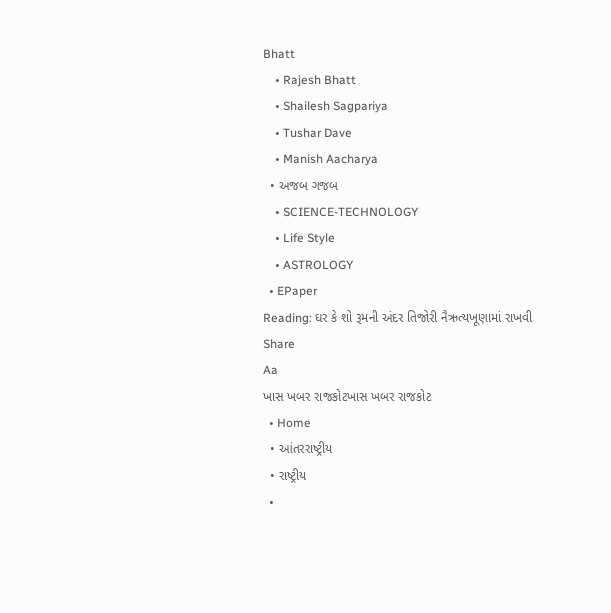Bhatt
    • Rajesh Bhatt
    • Shailesh Sagpariya
    • Tushar Dave
    • Manish Aacharya
  • અજબ ગજબ
    • SCIENCE-TECHNOLOGY
    • Life Style
    • ASTROLOGY
  • EPaper
Reading: ઘર કે શો રૂમની અંદર તિજોરી નૈઋત્યખૂણામાં રાખવી
Share
Aa
ખાસ ખબર રાજકોટખાસ ખબર રાજકોટ
  • Home
  • આંતરરાષ્ટ્રીય
  • રાષ્ટ્રીય
  •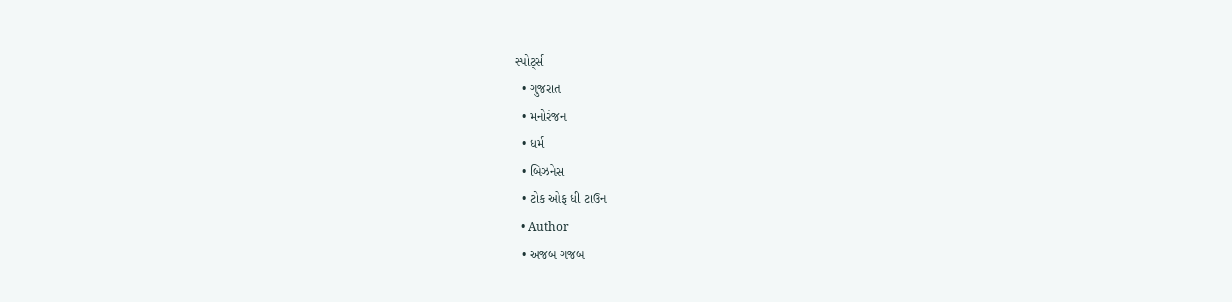સ્પોર્ટ્સ
  • ગુજરાત
  • મનોરંજન
  • ધર્મ
  • બિઝનેસ
  • ટોક ઓફ ધી ટાઉન
  • Author
  • અજબ ગજબ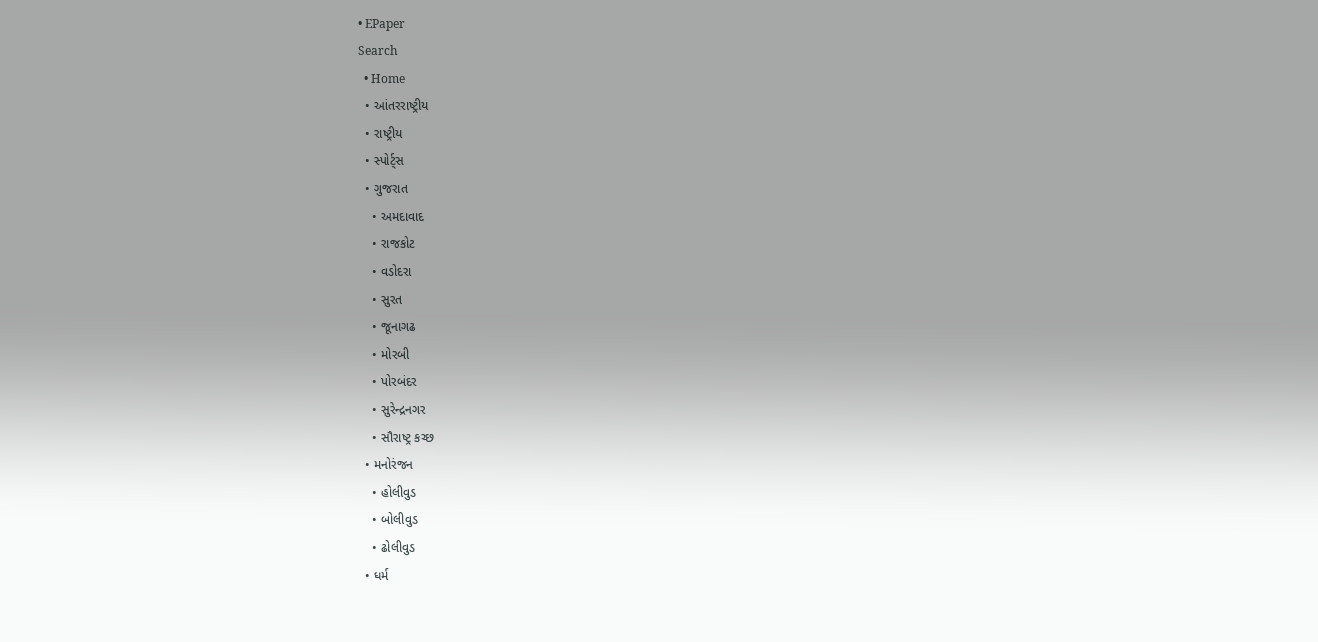• EPaper
Search
  • Home
  • આંતરરાષ્ટ્રીય
  • રાષ્ટ્રીય
  • સ્પોર્ટ્સ
  • ગુજરાત
    • અમદાવાદ
    • રાજકોટ
    • વડોદરા
    • સુરત
    • જૂનાગઢ
    • મોરબી
    • પોરબંદર
    • સુરેન્દ્રનગર
    • સૌરાષ્ટ્ર કચ્છ
  • મનોરંજન
    • હોલીવુડ
    • બોલીવુડ
    • ઢોલીવુડ
  • ધર્મ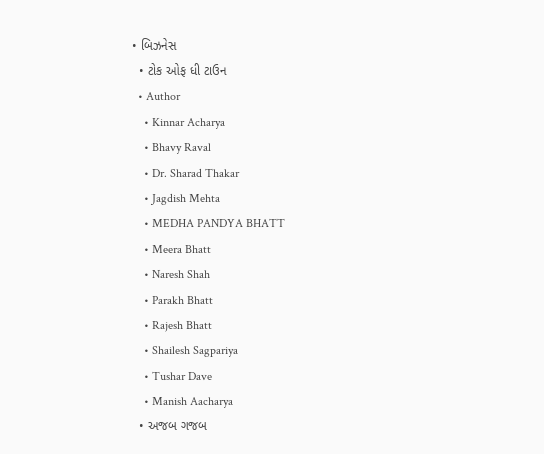• બિઝનેસ
  • ટોક ઓફ ધી ટાઉન
  • Author
    • Kinnar Acharya
    • Bhavy Raval
    • Dr. Sharad Thakar
    • Jagdish Mehta
    • MEDHA PANDYA BHATT
    • Meera Bhatt
    • Naresh Shah
    • Parakh Bhatt
    • Rajesh Bhatt
    • Shailesh Sagpariya
    • Tushar Dave
    • Manish Aacharya
  • અજબ ગજબ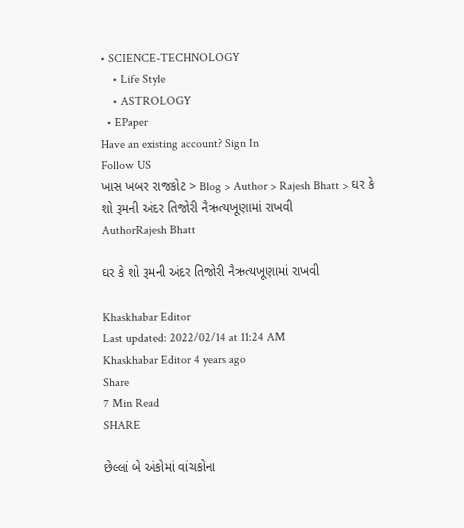• SCIENCE-TECHNOLOGY
    • Life Style
    • ASTROLOGY
  • EPaper
Have an existing account? Sign In
Follow US
ખાસ ખબર રાજકોટ > Blog > Author > Rajesh Bhatt > ઘર કે શો રૂમની અંદર તિજોરી નૈઋત્યખૂણામાં રાખવી
AuthorRajesh Bhatt

ઘર કે શો રૂમની અંદર તિજોરી નૈઋત્યખૂણામાં રાખવી

Khaskhabar Editor
Last updated: 2022/02/14 at 11:24 AM
Khaskhabar Editor 4 years ago
Share
7 Min Read
SHARE

છેલ્લાં બે અંકોમાં વાંચકોના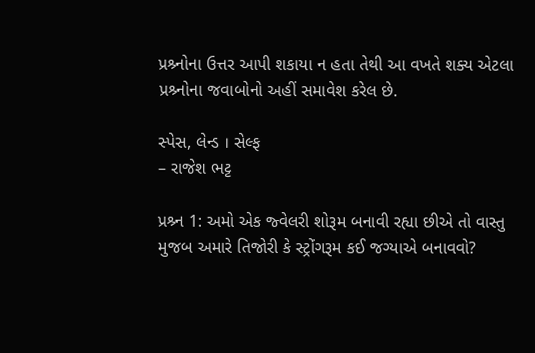પ્રશ્ર્નોના ઉત્તર આપી શકાયા ન હતા તેથી આ વખતે શક્ય એટલા પ્રશ્ર્નોના જવાબોનો અહીં સમાવેશ કરેલ છે.

સ્પેસ, લેન્ડ । સેલ્ફ
– રાજેશ ભટ્ટ

પ્રશ્ર્ન 1: અમો એક જ્વેલરી શોરૂમ બનાવી રહ્યા છીએ તો વાસ્તુ મુજબ અમારે તિજોરી કે સ્ટ્રોંગરૂમ કઈ જગ્યાએ બનાવવો?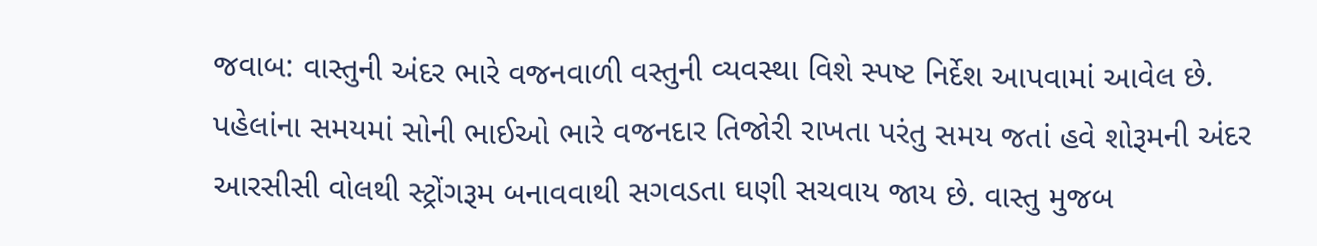જવાબ: વાસ્તુની અંદર ભારે વજનવાળી વસ્તુની વ્યવસ્થા વિશે સ્પષ્ટ નિર્દેશ આપવામાં આવેલ છે. પહેલાંના સમયમાં સોની ભાઈઓ ભારે વજનદાર તિજોરી રાખતા પરંતુ સમય જતાં હવે શોરૂમની અંદર આરસીસી વોલથી સ્ટ્રોંગરૂમ બનાવવાથી સગવડતા ઘણી સચવાય જાય છે. વાસ્તુ મુજબ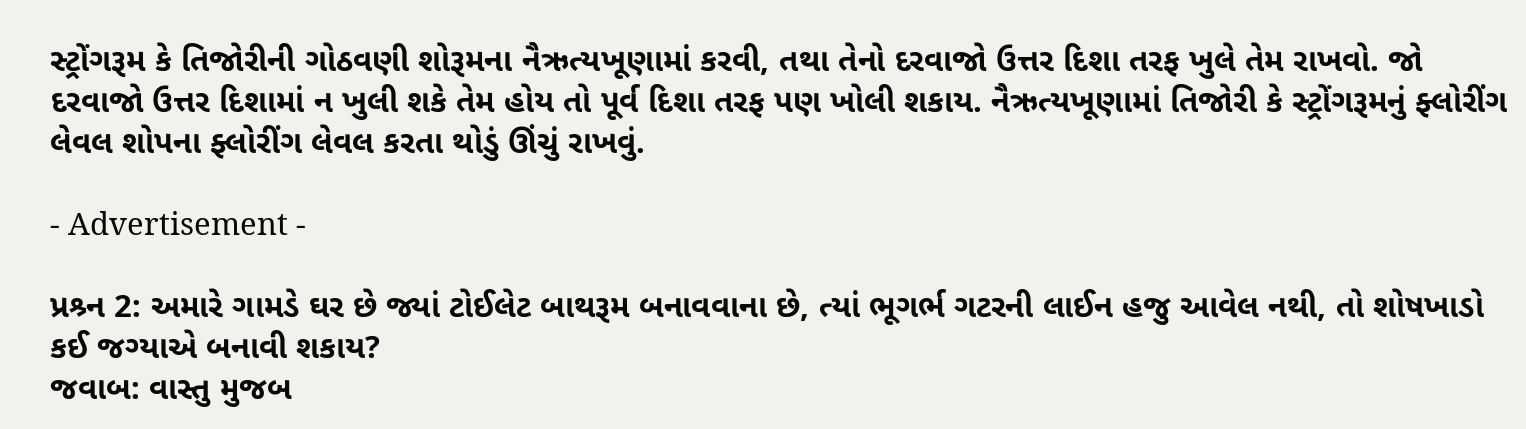સ્ટ્રોંગરૂમ કે તિજોરીની ગોઠવણી શોરૂમના નૈઋત્યખૂણામાં કરવી, તથા તેનો દરવાજો ઉત્તર દિશા તરફ ખુલે તેમ રાખવો. જો દરવાજો ઉત્તર દિશામાં ન ખુલી શકે તેમ હોય તો પૂર્વ દિશા તરફ પણ ખોલી શકાય. નૈઋત્યખૂણામાં તિજોરી કે સ્ટ્રોંગરૂમનું ફ્લોરીંગ લેવલ શોપના ફ્લોરીંગ લેવલ કરતા થોડું ઊંચું રાખવું.

- Advertisement -

પ્રશ્ર્ન 2: અમારે ગામડે ઘર છે જ્યાં ટોઈલેટ બાથરૂમ બનાવવાના છે, ત્યાં ભૂગર્ભ ગટરની લાઈન હજુ આવેલ નથી, તો શોષખાડો કઈ જગ્યાએ બનાવી શકાય?
જવાબ: વાસ્તુ મુજબ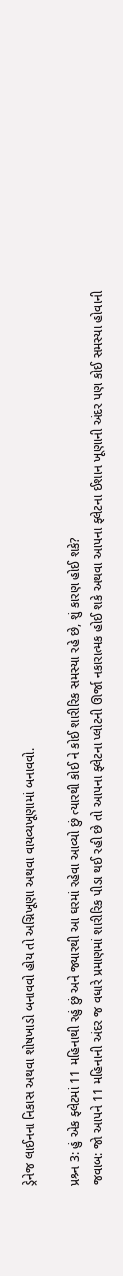ડ્રેનેજ લાઈનના નિકાસ અથવા શોષખાડો બનાવવો હોય તો અગ્નિખૂણા અથવા વાયવ્યખૂણામાં બનાવવો.

પ્રશ્ર્ન 3: હું એક ફ્લેટમાં 11 મહિનાથી રહું છું અને જ્યારથી આ ઘરમાં રહેવા આવ્યો છું ત્યારથી કોઈ ને કોઈ શારીરિક સમસ્યા રહે છે, શું કારણ હોઈ શકે?
જવાબ: જો આપને 11 મહિનાની અંદર જ વધારે પ્રમાણમાં શારીરિક પીડા થઈ રહી છે તો આપના ફ્લેટના પ્લોટની ઊર્જા નકારાત્મક હોઈ શકે અથવા આપના ફ્લેટના ઈશાન ખૂણાની અંદર પણ કોઈ સમસ્યા હોવાની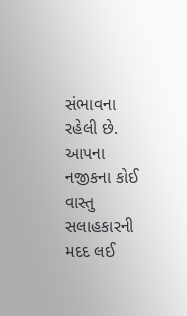સંભાવના રહેલી છે. આપના નજીકના કોઈ વાસ્તુ સલાહકારની મદદ લઈ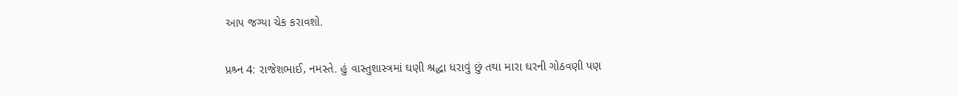આપ જગ્યા ચેક કરાવશો.

પ્રશ્ર્ન 4: રાજેશભાઈ, નમસ્તે. હું વાસ્તુશાસ્ત્રમાં ઘણી શ્રદ્ધા ધરાવું છું તથા મારા ઘરની ગોઠવણી પણ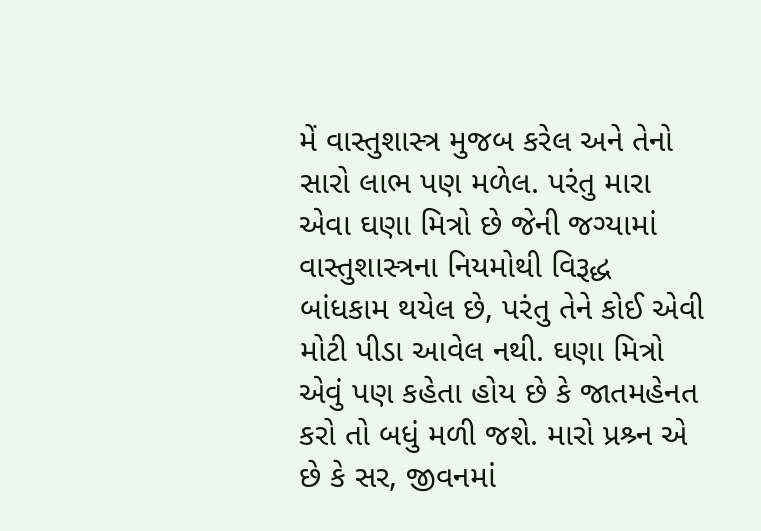મેં વાસ્તુશાસ્ત્ર મુજબ કરેલ અને તેનો સારો લાભ પણ મળેલ. પરંતુ મારા એવા ઘણા મિત્રો છે જેની જગ્યામાં વાસ્તુશાસ્ત્રના નિયમોથી વિરૂદ્ધ બાંધકામ થયેલ છે, પરંતુ તેને કોઈ એવી મોટી પીડા આવેલ નથી. ઘણા મિત્રો એવું પણ કહેતા હોય છે કે જાતમહેનત કરો તો બધું મળી જશે. મારો પ્રશ્ર્ન એ છે કે સર, જીવનમાં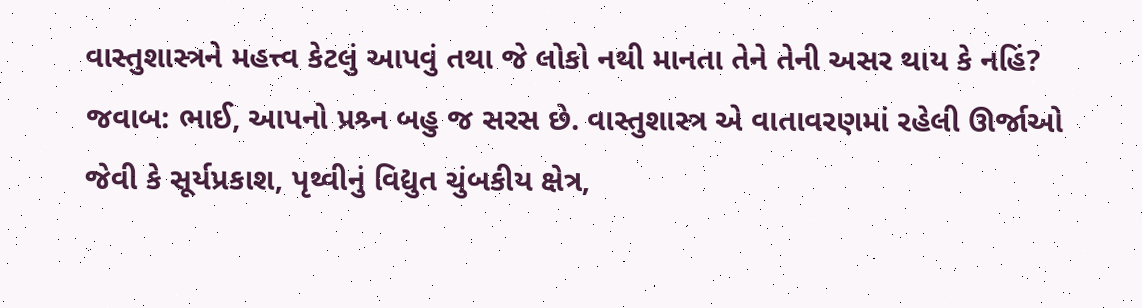વાસ્તુશાસ્ત્રને મહત્ત્વ કેટલું આપવું તથા જે લોકો નથી માનતા તેને તેની અસર થાય કે નહિં?
જવાબ: ભાઈ, આપનો પ્રશ્ર્ન બહુ જ સરસ છે. વાસ્તુશાસ્ત્ર એ વાતાવરણમાં રહેલી ઊર્જાઓ જેવી કે સૂર્યપ્રકાશ, પૃથ્વીનું વિદ્યુત ચુંબકીય ક્ષેત્ર,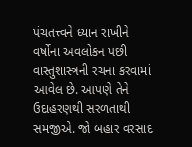પંચતત્ત્વને ધ્યાન રાખીને વર્ષોના અવલોકન પછી વાસ્તુશાસ્ત્રની રચના કરવામાં આવેલ છે. આપણે તેને ઉદાહરણથી સરળતાથી સમજીએ. જો બહાર વરસાદ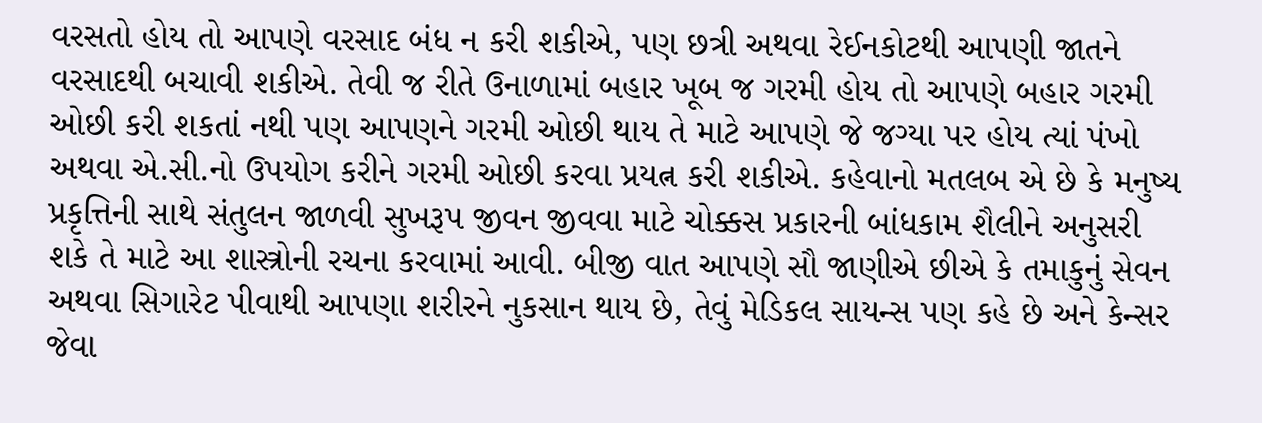વરસતો હોય તો આપણે વરસાદ બંધ ન કરી શકીએ, પણ છત્રી અથવા રેઈનકોટથી આપણી જાતને વરસાદથી બચાવી શકીએ. તેવી જ રીતે ઉનાળામાં બહાર ખૂબ જ ગરમી હોય તો આપણે બહાર ગરમી ઓછી કરી શકતાં નથી પણ આપણને ગરમી ઓછી થાય તે માટે આપણે જે જગ્યા પર હોય ત્યાં પંખો અથવા એ.સી.નો ઉપયોગ કરીને ગરમી ઓછી કરવા પ્રયત્ન કરી શકીએ. કહેવાનો મતલબ એ છે કે મનુષ્ય પ્રકૃત્તિની સાથે સંતુલન જાળવી સુખરૂપ જીવન જીવવા માટે ચોક્કસ પ્રકારની બાંધકામ શૈલીને અનુસરી શકે તે માટે આ શાસ્ત્રોની રચના કરવામાં આવી. બીજી વાત આપણે સૌ જાણીએ છીએ કે તમાકુનું સેવન અથવા સિગારેટ પીવાથી આપણા શરીરને નુકસાન થાય છે, તેવું મેડિકલ સાયન્સ પણ કહે છે અને કેન્સર જેવા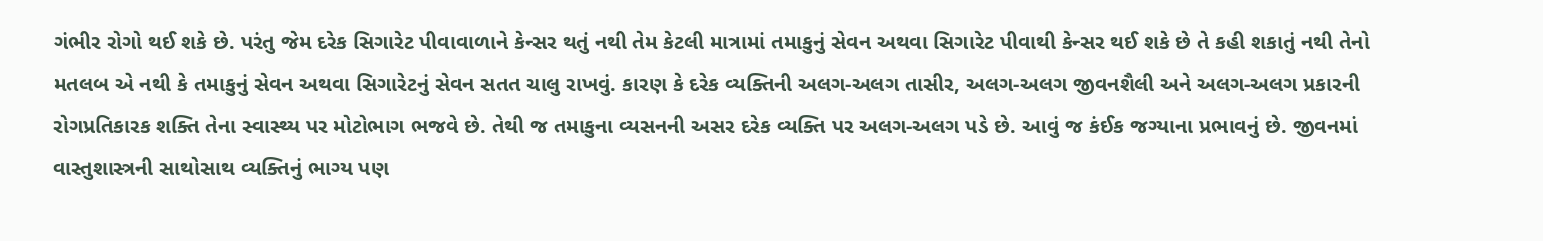ગંભીર રોગો થઈ શકે છે. પરંતુ જેમ દરેક સિગારેટ પીવાવાળાને કેન્સર થતું નથી તેમ કેટલી માત્રામાં તમાકુનું સેવન અથવા સિગારેટ પીવાથી કેન્સર થઈ શકે છે તે કહી શકાતું નથી તેનો મતલબ એ નથી કે તમાકુનું સેવન અથવા સિગારેટનું સેવન સતત ચાલુ રાખવું. કારણ કે દરેક વ્યક્તિની અલગ-અલગ તાસીર, અલગ-અલગ જીવનશૈલી અને અલગ-અલગ પ્રકારની રોગપ્રતિકારક શક્તિ તેના સ્વાસ્થ્ય પર મોટોભાગ ભજવે છે. તેથી જ તમાકુના વ્યસનની અસર દરેક વ્યક્તિ પર અલગ-અલગ પડે છે. આવું જ કંઈક જગ્યાના પ્રભાવનું છે. જીવનમાં વાસ્તુશાસ્ત્રની સાથોસાથ વ્યક્તિનું ભાગ્ય પણ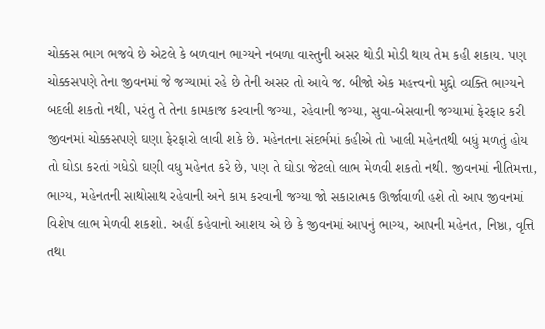ચોક્કસ ભાગ ભજવે છે એટલે કે બળવાન ભાગ્યને નબળા વાસ્તુની અસર થોડી મોડી થાય તેમ કહી શકાય. પણ ચોક્કસપણે તેના જીવનમાં જે જગ્યામાં રહે છે તેની અસર તો આવે જ. બીજો એક મહત્ત્વનો મુદ્દો વ્યક્તિ ભાગ્યને બદલી શકતો નથી, પરંતુ તે તેના કામકાજ કરવાની જગ્યા, રહેવાની જગ્યા, સુવા-બેસવાની જગ્યામાં ફેરફાર કરી જીવનમાં ચોક્કસપણે ઘણા ફેરફારો લાવી શકે છે. મહેનતના સંદર્ભમાં કહીએ તો ખાલી મહેનતથી બધું મળતું હોય તો ઘોડા કરતાં ગધેડો ઘણી વધુ મહેનત કરે છે, પણ તે ઘોડા જેટલો લાભ મેળવી શકતો નથી. જીવનમાં નીતિમત્તા, ભાગ્ય, મહેનતની સાથોસાથ રહેવાની અને કામ કરવાની જગ્યા જો સકારાત્મક ઊર્જાવાળી હશે તો આપ જીવનમાં વિશેષ લાભ મેળવી શકશો. અહીં કહેવાનો આશય એ છે કે જીવનમાં આપનું ભાગ્ય, આપની મહેનત, નિષ્ઠા, વૃત્તિ તથા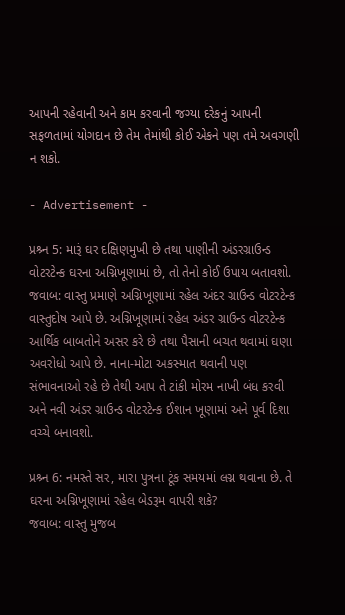આપની રહેવાની અને કામ કરવાની જગ્યા દરેકનું આપની સફળતામાં યોગદાન છે તેમ તેમાંથી કોઈ એકને પણ તમે અવગણી ન શકો.

- Advertisement -

પ્રશ્ર્ન 5: મારૂં ઘર દક્ષિણમુખી છે તથા પાણીની અંડરગ્રાઉન્ડ વોટરટેન્ક ઘરના અગ્નિખૂણામાં છે, તો તેનો કોઈ ઉપાય બતાવશો.
જવાબ: વાસ્તુ પ્રમાણે અગ્નિખૂણામાં રહેલ અંદર ગ્રાઉન્ડ વોટરટેન્ક વાસ્તુદોષ આપે છે. અગ્નિખૂણામાં રહેલ અંડર ગ્રાઉન્ડ વોટરટેન્ક આર્થિક બાબતોને અસર કરે છે તથા પૈસાની બચત થવામાં ઘણા અવરોધો આપે છે. નાના-મોટા અકસ્માત થવાની પણ સંભાવનાઓ રહે છે તેથી આપ તે ટાંકી મોરમ નાખી બંધ કરવી અને નવી અંડર ગ્રાઉન્ડ વોટરટેન્ક ઈશાન ખૂણામાં અને પૂર્વ દિશા વચ્ચે બનાવશો.

પ્રશ્ર્ન 6: નમસ્તે સર, મારા પુત્રના ટૂંક સમયમાં લગ્ન થવાના છે. તે ઘરના અગ્નિખૂણામાં રહેલ બેડરૂમ વાપરી શકે?
જવાબ: વાસ્તુ મુજબ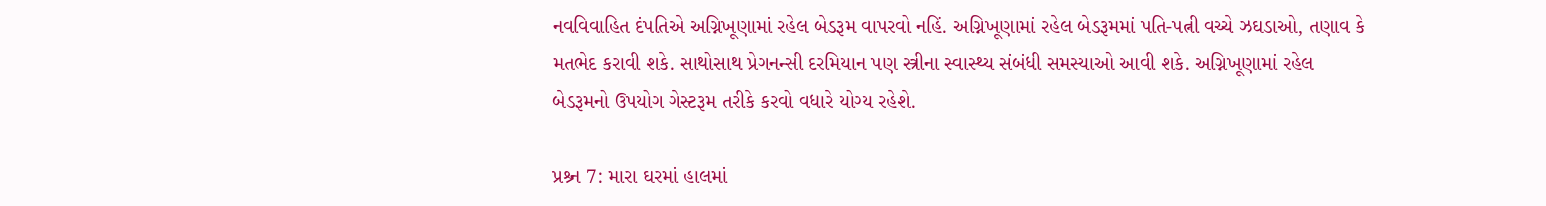નવવિવાહિત દંપતિએ અગ્નિખૂણામાં રહેલ બેડરૂમ વાપરવો નહિં. અગ્નિખૂણામાં રહેલ બેડરૂમમાં પતિ-પત્ની વચ્ચે ઝઘડાઓ, તણાવ કે મતભેદ કરાવી શકે. સાથોસાથ પ્રેગનન્સી દરમિયાન પણ સ્ત્રીના સ્વાસ્થ્ય સંબંધી સમસ્યાઓ આવી શકે. અગ્નિખૂણામાં રહેલ બેડરૂમનો ઉપયોગ ગેસ્ટરૂમ તરીકે કરવો વધારે યોગ્ય રહેશે.

પ્રશ્ર્ન 7: મારા ઘરમાં હાલમાં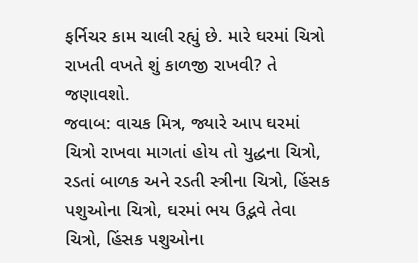ફર્નિચર કામ ચાલી રહ્યું છે. મારે ઘરમાં ચિત્રો રાખતી વખતે શું કાળજી રાખવી? તે જણાવશો.
જવાબ: વાચક મિત્ર, જ્યારે આપ ઘરમાં ચિત્રો રાખવા માગતાં હોય તો યુદ્ધના ચિત્રો, રડતાં બાળક અને રડતી સ્ત્રીના ચિત્રો, હિંસક પશુઓના ચિત્રો, ઘરમાં ભય ઉદ્ભવે તેવા ચિત્રો, હિંસક પશુઓના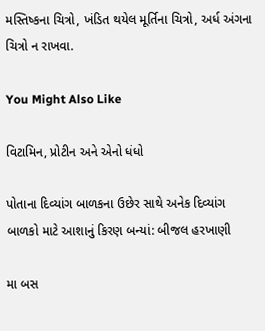મસ્તિષ્કના ચિત્રો, ખંડિત થયેલ મૂર્તિના ચિત્રો, અર્ધ અંગના ચિત્રો ન રાખવા.

You Might Also Like

વિટામિન, પ્રોટીન અને એનો ધંધો

પોતાના દિવ્યાંગ બાળકના ઉછેર સાથે અનેક દિવ્યાંગ બાળકો માટે આશાનું કિરણ બન્યાં: બીજલ હરખાણી

મા બસ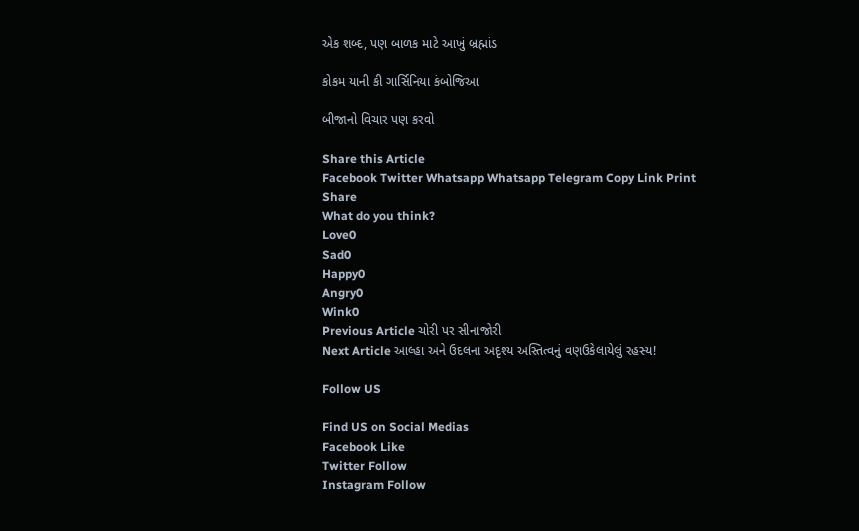એક શબ્દ, પણ બાળક માટે આખું બ્રહ્માંડ

કોકમ યાની કી ગાર્સિનિયા કંબોજિઆ

બીજાનો વિચાર પણ કરવો

Share this Article
Facebook Twitter Whatsapp Whatsapp Telegram Copy Link Print
Share
What do you think?
Love0
Sad0
Happy0
Angry0
Wink0
Previous Article ચોરી પર સીનાજોરી
Next Article આલ્હા અને ઉદલના અદૃશ્ય અસ્તિત્વનું વણઉકેલાયેલું રહસ્ય!

Follow US

Find US on Social Medias
Facebook Like
Twitter Follow
Instagram Follow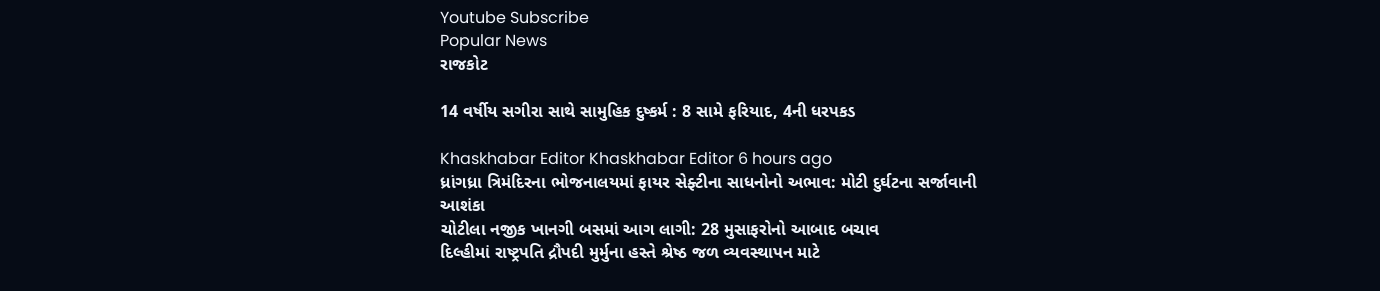Youtube Subscribe
Popular News
રાજકોટ

14 વર્ષીય સગીરા સાથે સામુહિક દુષ્કર્મ : 8 સામે ફરિયાદ, 4ની ધરપકડ

Khaskhabar Editor Khaskhabar Editor 6 hours ago
ધ્રાંગધ્રા ત્રિમંદિરના ભોજનાલયમાં ફાયર સેફ્ટીના સાધનોનો અભાવ: મોટી દુર્ઘટના સર્જાવાની આશંકા
ચોટીલા નજીક ખાનગી બસમાં આગ લાગી: 28 મુસાફરોનો આબાદ બચાવ
દિલ્હીમાં રાષ્ટ્રપતિ દ્રૌપદી મુર્મુના હસ્તે શ્રેષ્ઠ જળ વ્યવસ્થાપન માટે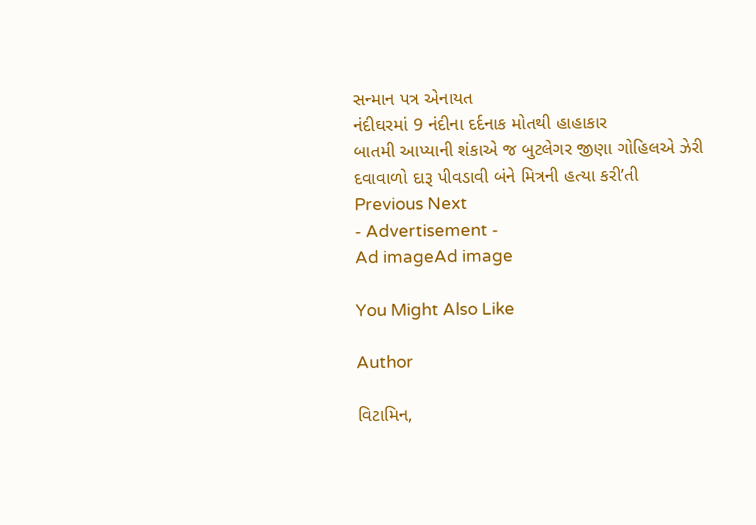સન્માન પત્ર એનાયત
નંદીઘરમાં 9 નંદીના દર્દનાક મોતથી હાહાકાર
બાતમી આપ્યાની શંકાએ જ બુટલેગર જીણા ગોહિલએ ઝેરી દવાવાળો દારૂ પીવડાવી બંને મિત્રની હત્યા કરી’તી
Previous Next
- Advertisement -
Ad imageAd image

You Might Also Like

Author

વિટામિન,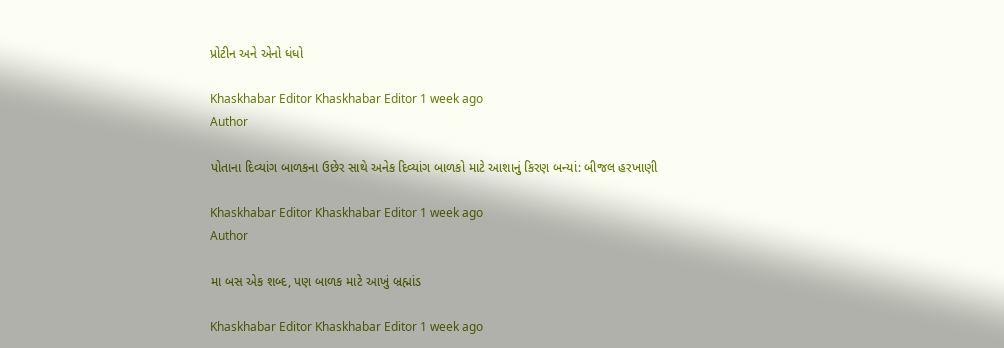પ્રોટીન અને એનો ધંધો

Khaskhabar Editor Khaskhabar Editor 1 week ago
Author

પોતાના દિવ્યાંગ બાળકના ઉછેર સાથે અનેક દિવ્યાંગ બાળકો માટે આશાનું કિરણ બન્યાં: બીજલ હરખાણી

Khaskhabar Editor Khaskhabar Editor 1 week ago
Author

મા બસ એક શબ્દ, પણ બાળક માટે આખું બ્રહ્માંડ

Khaskhabar Editor Khaskhabar Editor 1 week ago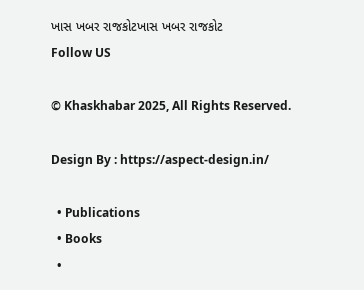ખાસ ખબર રાજકોટખાસ ખબર રાજકોટ
Follow US

© Khaskhabar 2025, All Rights Reserved.

Design By : https://aspect-design.in/

  • Publications
  • Books
  •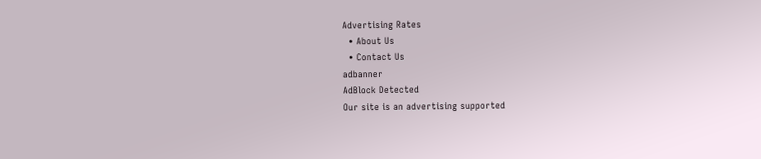Advertising Rates
  • About Us
  • Contact Us
adbanner
AdBlock Detected
Our site is an advertising supported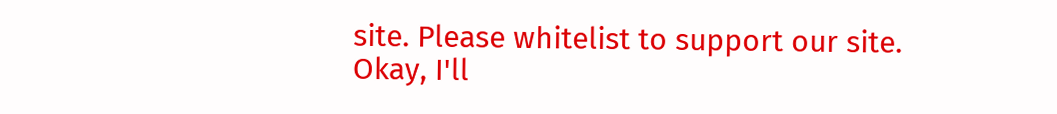site. Please whitelist to support our site.
Okay, I'll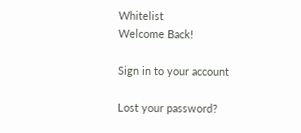Whitelist
Welcome Back!

Sign in to your account

Lost your password?